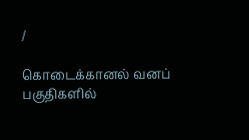/

கொடைக்கானல் வனப் பகுதிகளில்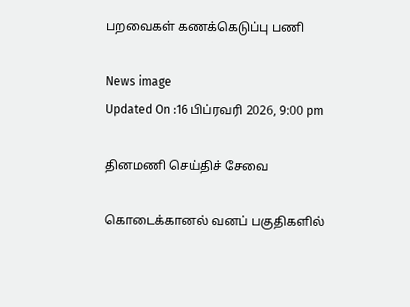பறவைகள் கணக்கெடுப்பு பணி

News image
Updated On :16 பிப்ரவரி 2026, 9:00 pm

தினமணி செய்திச் சேவை

கொடைக்கானல் வனப் பகுதிகளில்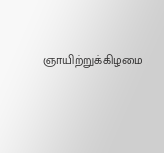ஞாயிற்றுக்கிழமை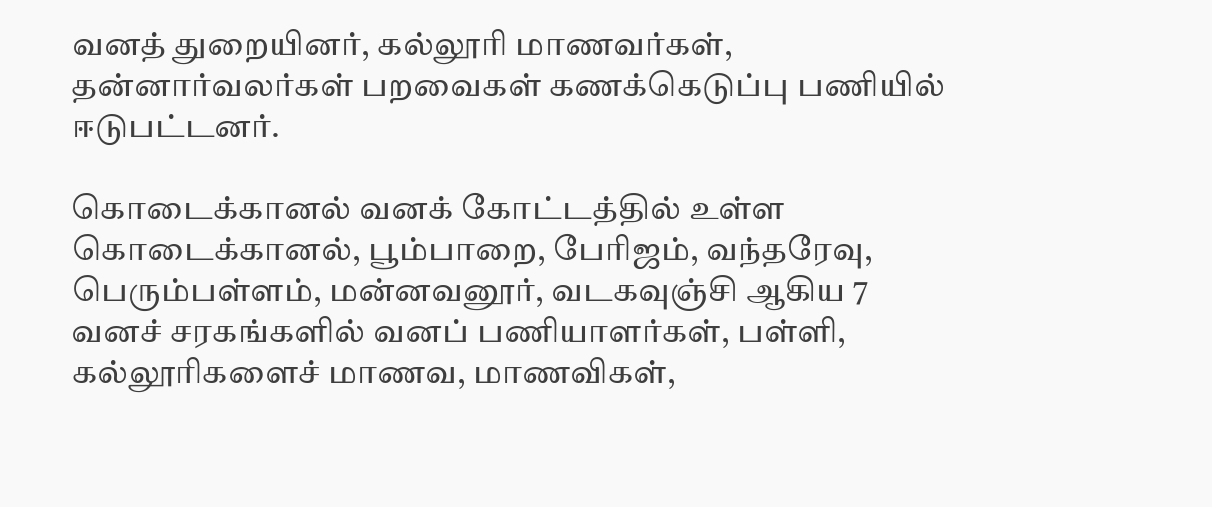வனத் துறையினர், கல்லூரி மாணவர்கள், தன்னார்வலர்கள் பறவைகள் கணக்கெடுப்பு பணியில் ஈடுபட்டனர்.

கொடைக்கானல் வனக் கோட்டத்தில் உள்ள கொடைக்கானல், பூம்பாறை, பேரிஜம், வந்தரேவு, பெரும்பள்ளம், மன்னவனூர், வடகவுஞ்சி ஆகிய 7 வனச் சரகங்களில் வனப் பணியாளர்கள், பள்ளி, கல்லூரிகளைச் மாணவ, மாணவிகள்,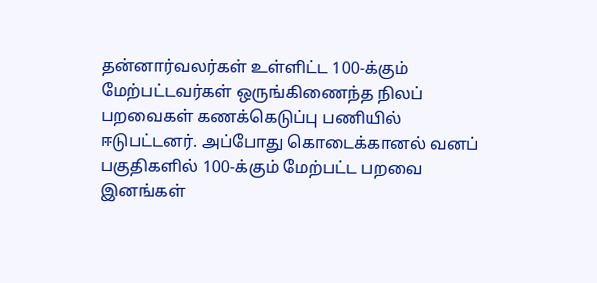தன்னார்வலர்கள் உள்ளிட்ட 100-க்கும் மேற்பட்டவர்கள் ஒருங்கிணைந்த நிலப் பறவைகள் கணக்கெடுப்பு பணியில் ஈடுபட்டனர். அப்போது கொடைக்கானல் வனப் பகுதிகளில் 100-க்கும் மேற்பட்ட பறவை இனங்கள்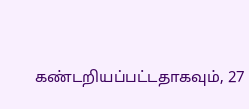கண்டறியப்பட்டதாகவும், 27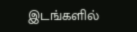இடங்களில்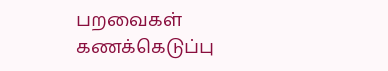பறவைகள் கணக்கெடுப்பு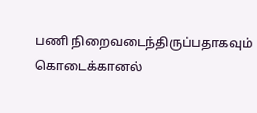பணி நிறைவடைந்திருப்பதாகவும் கொடைக்கானல்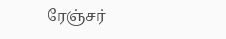ரேஞ்சர்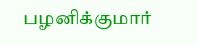பழனிக்குமார்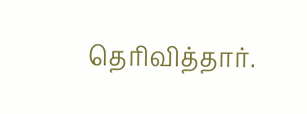தெரிவித்தார்.